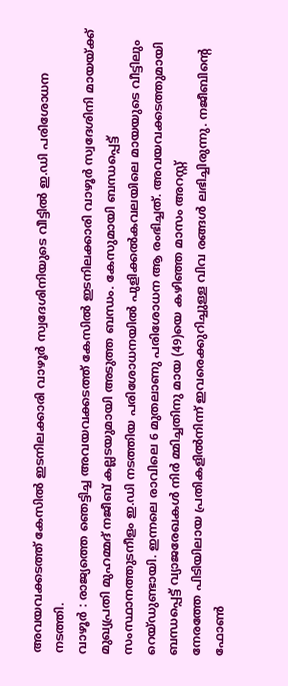അവയവക്കടത്ത് കേസിൽ ഇടനിലക്കാരി വാഴൂർ സ്വദേശിനിയുടെ വീട്ടിൽ ഇ.ഡി പരിശോധന നടത്തി.
വാഴൂർ : രാജ്യത്തെ ഞെട്ടിച്ച അവയവക്കടത്ത് കേസിൽ ഇടനിലക്കാരി വാഴൂർ സ്വദേശിനി മായയ്ക്ക് മുഖ്യപ്രതി മുഹമ്മദ് നജീബ് കല്ലടയുമായി അടുത്ത ബന്ധം. കേസുമായി ബന്ധപ്പെട്ട് സംസ്ഥാനത്തുടനീളം ഇ.ഡി നടത്തിയ പരിശോധനയിൽ പുളിക്കൽകവലയിലെ മായയുടെ വീട്ടിലും റെയ്ഡുണ്ടായി. ഇന്നലെ രാവിലെ 6 മുതലാണു പരിശോധന ആ രംഭിച്ചത്. അവയവക്കടത്തുമായി ബന്ധപ്പെട്ട് വ്യാജരേഖകൾ നിർ മ്മിച്ചതിനു മായ (49)യെ കഴിഞ്ഞ മാസം അറസ്റ്റ്
നേരത്തേ പിടിയിലായ പ്രതികളിൽനിന്ന് ഇവരെക്കുറിച്ചുള്ള വിവ രങ്ങൾ ലഭിച്ചിരുന്നു. നജീബിന്റെ ഫോൺ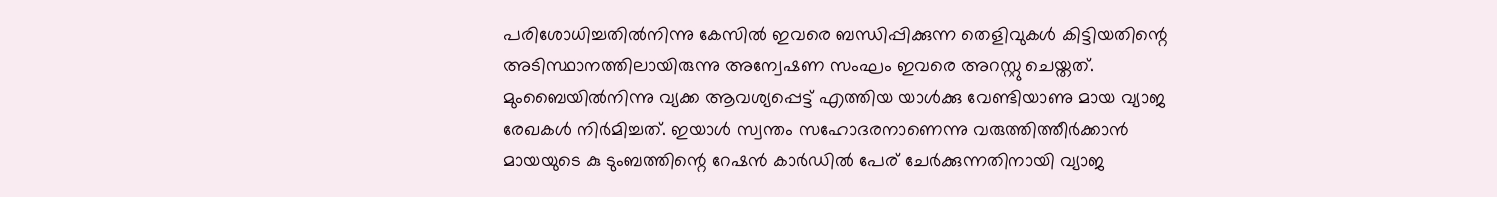പരിശോധിച്ചതിൽനിന്നു കേസിൽ ഇവരെ ബന്ധിപ്പിക്കുന്ന തെളിവുകൾ കിട്ടിയതിന്റെ അടിസ്ഥാനത്തിലായിരുന്നു അന്വേഷണ സംഘം ഇവരെ അറസ്റ്റു ചെയ്തത്. മുംബൈയിൽനിന്നു വ്യക്ക ആവശ്യപ്പെട്ട് എത്തിയ യാൾക്കു വേണ്ടിയാണു മായ വ്യാജ രേഖകൾ നിർമിച്ചത്. ഇയാൾ സ്വന്തം സഹോദരനാണെന്നു വരുത്തിത്തീർക്കാൻ മായയുടെ കു ടുംബത്തിന്റെ റേഷൻ കാർഡിൽ പേര് ചേർക്കുന്നതിനായി വ്യാജ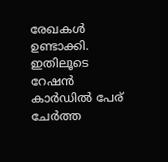രേഖകൾ ഉണ്ടാക്കി. ഇതിലൂടെ റേഷൻ കാർഡിൽ പേര് ചേർത്ത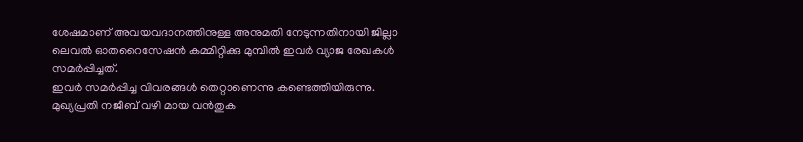ശേഷമാണ് അവയവദാനത്തിനുള്ള അനുമതി നേടുന്നതിനായി ജില്ലാ ലെവൽ ഓതറൈസേഷൻ കമ്മിറ്റിക്കു മുമ്പിൽ ഇവർ വ്യാജ രേഖകൾ സമർപ്പിച്ചത്.
ഇവർ സമർപ്പിച്ച വിവരങ്ങൾ തെറ്റാണെന്നു കണ്ടെത്തിയിരുന്നു. മുഖ്യപ്രതി നജീബ് വഴി മായ വൻതുക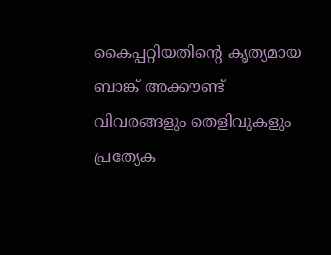കൈപ്പറ്റിയതിന്റെ കൃത്യമായ ബാങ്ക് അക്കൗണ്ട് വിവരങ്ങളും തെളിവുകളും പ്രത്യേക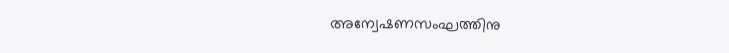അന്വേഷണസംഘത്തിനു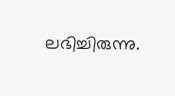ലഭിച്ചിരുന്നു.